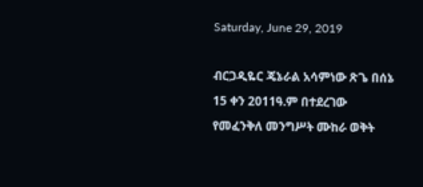Saturday, June 29, 2019

ብርጋዲዬር ጄኔራል አሳምነው ጽጌ በሰኔ 15 ቀን 2011ዓ.ም በተደረገው የመፈንቅለ መንግሥት ሙከራ ወቅት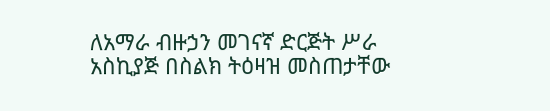ለአማራ ብዙኃን መገናኛ ድርጅት ሥራ አስኪያጅ በስልክ ትዕዛዝ መስጠታቸው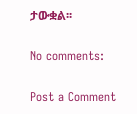ታውቋል፡፡

No comments:

Post a Comment